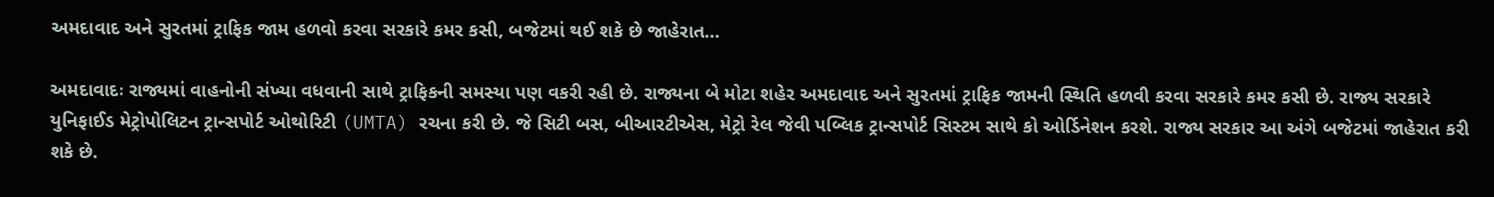અમદાવાદ અને સુરતમાં ટ્રાફિક જામ હળવો કરવા સરકારે કમર કસી, બજેટમાં થઈ શકે છે જાહેરાત…

અમદાવાદઃ રાજ્યમાં વાહનોની સંખ્યા વધવાની સાથે ટ્રાફિકની સમસ્યા પણ વકરી રહી છે. રાજ્યના બે મોટા શહેર અમદાવાદ અને સુરતમાં ટ્રાફિક જામની સ્થિતિ હળવી કરવા સરકારે કમર કસી છે. રાજ્ય સરકારે યુનિફાઈડ મેટ્રોપોલિટન ટ્રાન્સપોર્ટ ઓથોરિટી (UMTA) રચના કરી છે. જે સિટી બસ, બીઆરટીએસ, મેટ્રો રેલ જેવી પબ્લિક ટ્રાન્સપોર્ટ સિસ્ટમ સાથે કો ઓર્ડિનેશન કરશે. રાજ્ય સરકાર આ અંગે બજેટમાં જાહેરાત કરી શકે છે.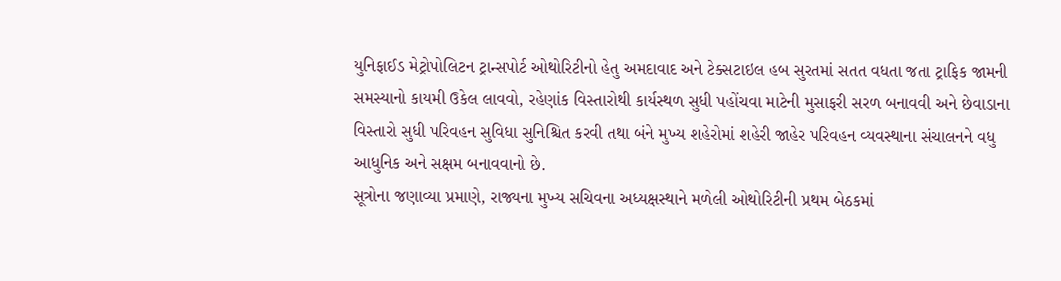યુનિફાઈડ મેટ્રોપોલિટન ટ્રાન્સપોર્ટ ઓથોરિટીનો હેતુ અમદાવાદ અને ટેક્સટાઇલ હબ સુરતમાં સતત વધતા જતા ટ્રાફિક જામની સમસ્યાનો કાયમી ઉકેલ લાવવો, રહેણાંક વિસ્તારોથી કાર્યસ્થળ સુધી પહોંચવા માટેની મુસાફરી સરળ બનાવવી અને છેવાડાના વિસ્તારો સુધી પરિવહન સુવિધા સુનિશ્ચિત કરવી તથા બંને મુખ્ય શહેરોમાં શહેરી જાહેર પરિવહન વ્યવસ્થાના સંચાલનને વધુ આધુનિક અને સક્ષમ બનાવવાનો છે.
સૂત્રોના જણાવ્યા પ્રમાણે, રાજ્યના મુખ્ય સચિવના અધ્યક્ષસ્થાને મળેલી ઓથોરિટીની પ્રથમ બેઠકમાં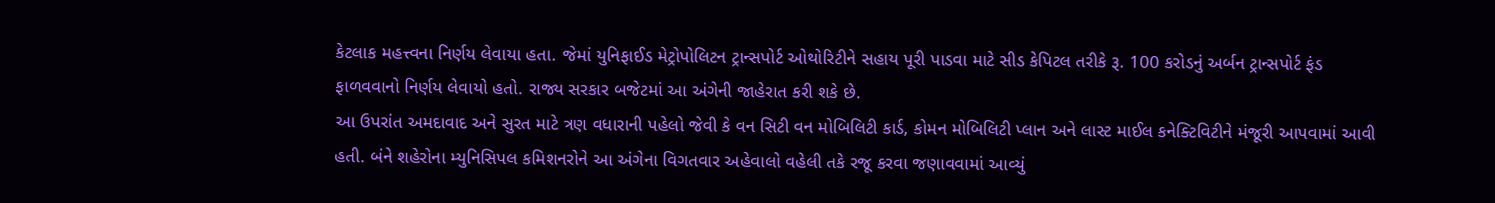કેટલાક મહત્ત્વના નિર્ણય લેવાયા હતા. જેમાં યુનિફાઈડ મેટ્રોપોલિટન ટ્રાન્સપોર્ટ ઓથોરિટીને સહાય પૂરી પાડવા માટે સીડ કેપિટલ તરીકે રૂ. 100 કરોડનું અર્બન ટ્રાન્સપોર્ટ ફંડ ફાળવવાનો નિર્ણય લેવાયો હતો. રાજ્ય સરકાર બજેટમાં આ અંગેની જાહેરાત કરી શકે છે.
આ ઉપરાંત અમદાવાદ અને સુરત માટે ત્રણ વધારાની પહેલો જેવી કે વન સિટી વન મોબિલિટી કાર્ડ, કોમન મોબિલિટી પ્લાન અને લાસ્ટ માઈલ કનેક્ટિવિટીને મંજૂરી આપવામાં આવી હતી. બંને શહેરોના મ્યુનિસિપલ કમિશનરોને આ અંગેના વિગતવાર અહેવાલો વહેલી તકે રજૂ કરવા જણાવવામાં આવ્યું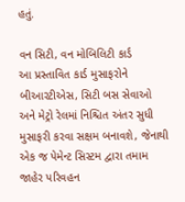હતું.

વન સિટી, વન મોબિલિટી કાર્ડ
આ પ્રસ્તાવિત કાર્ડ મુસાફરોને બીઆરટીએસ, સિટી બસ સેવાઓ અને મેટ્રો રેલમાં નિશ્ચિત અંતર સુધી મુસાફરી કરવા સક્ષમ બનાવશે, જેનાથી એક જ પેમેન્ટ સિસ્ટમ દ્વારા તમામ જાહેર પરિવહન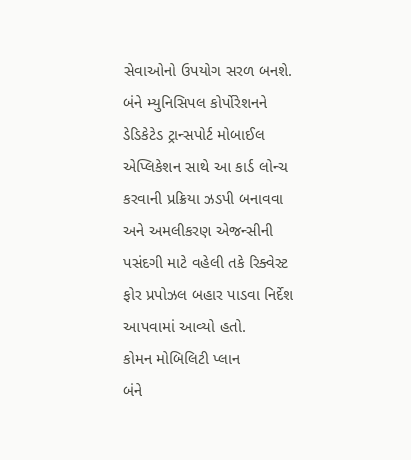સેવાઓનો ઉપયોગ સરળ બનશે. બંને મ્યુનિસિપલ કોર્પોરેશનને ડેડિકેટેડ ટ્રાન્સપોર્ટ મોબાઈલ એપ્લિકેશન સાથે આ કાર્ડ લોન્ચ કરવાની પ્રક્રિયા ઝડપી બનાવવા અને અમલીકરણ એજન્સીની પસંદગી માટે વહેલી તકે રિક્વેસ્ટ ફોર પ્રપોઝલ બહાર પાડવા નિર્દેશ આપવામાં આવ્યો હતો.
કોમન મોબિલિટી પ્લાન
બંને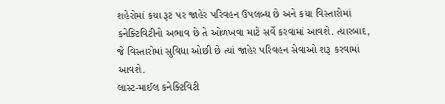શહેરોમાં કયા રૂટ પર જાહેર પરિવહન ઉપલબ્ધ છે અને કયા વિસ્તારોમાં કનેક્ટિવિટીનો અભાવ છે તે ઓળખવા માટે સર્વે કરવામાં આવશે. ત્યારબાદ, જે વિસ્તારોમાં સુવિધા ઓછી છે ત્યાં જાહેર પરિવહન સેવાઓ શરૂ કરવામાં આવશે.
લાસ્ટ-માઈલ કનેક્ટિવિટી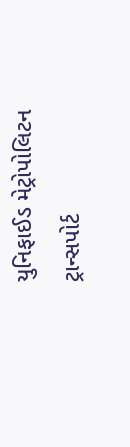યુનિફાઈડ મેટ્રોપોલિટન ટ્રાન્સપોર્ટ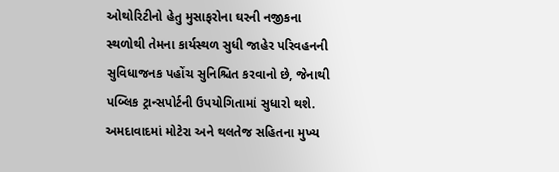ઓથોરિટીનો હેતુ મુસાફરોના ઘરની નજીકના સ્થળોથી તેમના કાર્યસ્થળ સુધી જાહેર પરિવહનની સુવિધાજનક પહોંચ સુનિશ્ચિત કરવાનો છે, જેનાથી પબ્લિક ટ્રાન્સપોર્ટની ઉપયોગિતામાં સુધારો થશે. અમદાવાદમાં મોટેરા અને થલતેજ સહિતના મુખ્ય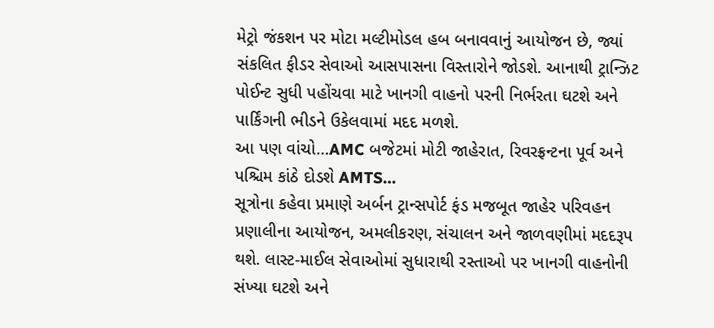મેટ્રો જંકશન પર મોટા મલ્ટીમોડલ હબ બનાવવાનું આયોજન છે, જ્યાં સંકલિત ફીડર સેવાઓ આસપાસના વિસ્તારોને જોડશે. આનાથી ટ્રાન્ઝિટ પોઈન્ટ સુધી પહોંચવા માટે ખાનગી વાહનો પરની નિર્ભરતા ઘટશે અને પાર્કિંગની ભીડને ઉકેલવામાં મદદ મળશે.
આ પણ વાંચો…AMC બજેટમાં મોટી જાહેરાત, રિવરફ્રન્ટના પૂર્વ અને પશ્ચિમ કાંઠે દોડશે AMTS…
સૂત્રોના કહેવા પ્રમાણે અર્બન ટ્રાન્સપોર્ટ ફંડ મજબૂત જાહેર પરિવહન પ્રણાલીના આયોજન, અમલીકરણ, સંચાલન અને જાળવણીમાં મદદરૂપ થશે. લાસ્ટ-માઈલ સેવાઓમાં સુધારાથી રસ્તાઓ પર ખાનગી વાહનોની સંખ્યા ઘટશે અને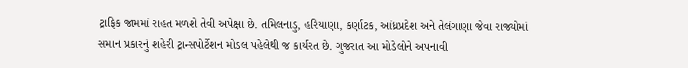ટ્રાફિક જામમાં રાહત મળશે તેવી અપેક્ષા છે. તમિલનાડુ, હરિયાણા, કર્ણાટક, આંધ્રપ્રદેશ અને તેલંગાણા જેવા રાજ્યોમાં સમાન પ્રકારનું શહેરી ટ્રાન્સપોર્ટેશન મોડલ પહેલેથી જ કાર્યરત છે. ગુજરાત આ મોડેલોને અપનાવી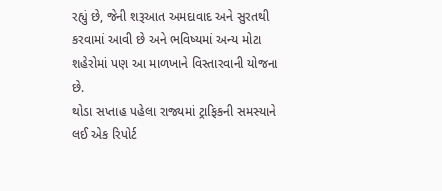રહ્યું છે, જેની શરૂઆત અમદાવાદ અને સુરતથી કરવામાં આવી છે અને ભવિષ્યમાં અન્ય મોટા શહેરોમાં પણ આ માળખાને વિસ્તારવાની યોજના છે.
થોડા સપ્તાહ પહેલા રાજ્યમાં ટ્રાફિકની સમસ્યાને લઈ એક રિપોર્ટ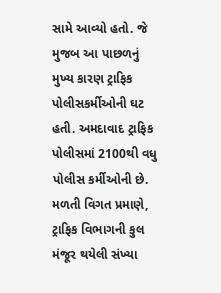સામે આવ્યો હતો. જે મુજબ આ પાછળનું મુખ્ય કારણ ટ્રાફિક પોલીસકર્મીઓની ઘટ હતી. અમદાવાદ ટ્રાફિક પોલીસમાં 2100થી વધુ પોલીસ કર્મીઓની છે. મળતી વિગત પ્રમાણે, ટ્રાફિક વિભાગની કુલ મંજૂર થયેલી સંખ્યા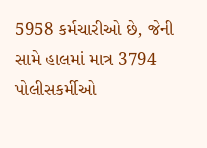5958 કર્મચારીઓ છે, જેની સામે હાલમાં માત્ર 3794 પોલીસકર્મીઓ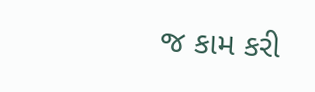જ કામ કરી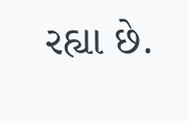રહ્યા છે.